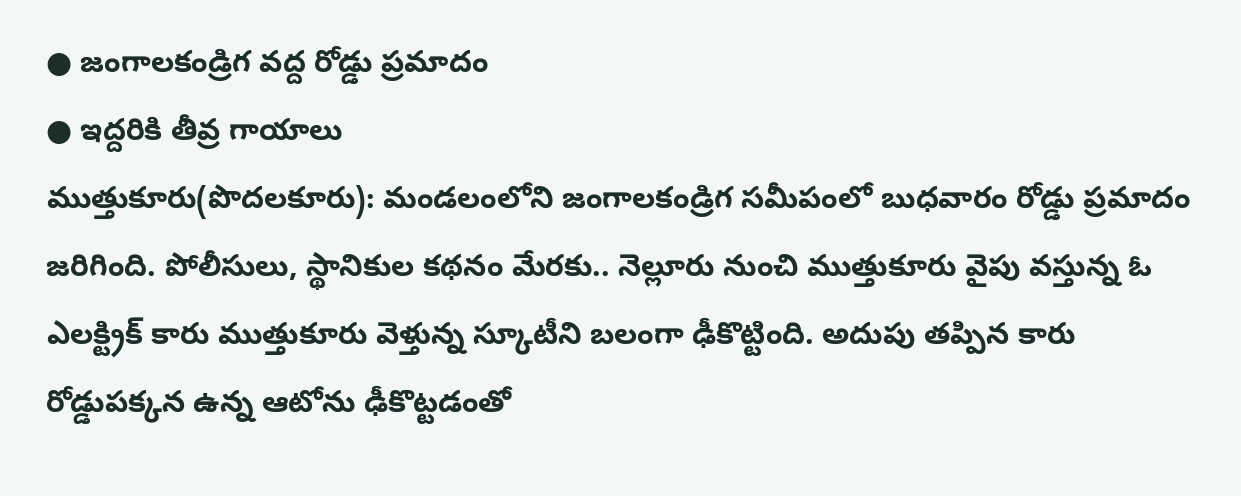● జంగాలకండ్రిగ వద్ద రోడ్డు ప్రమాదం
● ఇద్దరికి తీవ్ర గాయాలు
ముత్తుకూరు(పొదలకూరు): మండలంలోని జంగాలకండ్రిగ సమీపంలో బుధవారం రోడ్డు ప్రమాదం జరిగింది. పోలీసులు, స్థానికుల కథనం మేరకు.. నెల్లూరు నుంచి ముత్తుకూరు వైపు వస్తున్న ఓ ఎలక్ట్రిక్ కారు ముత్తుకూరు వెళ్తున్న స్కూటీని బలంగా ఢీకొట్టింది. అదుపు తప్పిన కారు రోడ్డుపక్కన ఉన్న ఆటోను ఢీకొట్టడంతో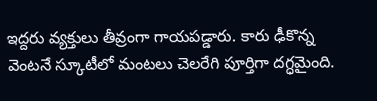ఇద్దరు వ్యక్తులు తీవ్రంగా గాయపడ్డారు. కారు ఢీకొన్న వెంటనే స్కూటీలో మంటలు చెలరేగి పూర్తిగా దగ్ధమైంది.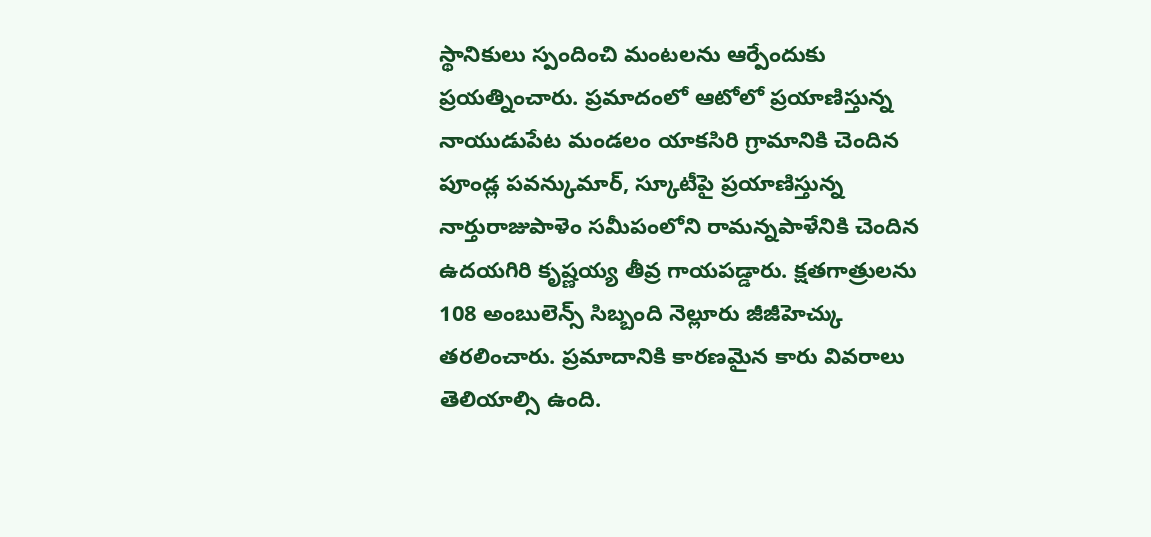స్థానికులు స్పందించి మంటలను ఆర్పేందుకు ప్రయత్నించారు. ప్రమాదంలో ఆటోలో ప్రయాణిస్తున్న నాయుడుపేట మండలం యాకసిరి గ్రామానికి చెందిన పూండ్ల పవన్కుమార్, స్కూటీపై ప్రయాణిస్తున్న నార్తురాజుపాళెం సమీపంలోని రామన్నపాళేనికి చెందిన ఉదయగిరి కృష్ణయ్య తీవ్ర గాయపడ్డారు. క్షతగాత్రులను 108 అంబులెన్స్ సిబ్బంది నెల్లూరు జీజీహెచ్కు తరలించారు. ప్రమాదానికి కారణమైన కారు వివరాలు తెలియాల్సి ఉంది.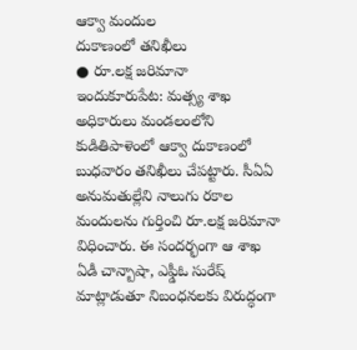ఆక్వా మందుల
దుకాణంలో తనిఖీలు
● రూ.లక్ష జరిమానా
ఇందుకూరుపేట: మత్స్య శాఖ అధికారులు మండలంలోని కుడితిపాళెంలో ఆక్వా దుకాణంలో బుధవారం తనిఖీలు చేపట్టారు. సీఏఏ అనుమతుల్లేని నాలుగు రకాల మందులను గుర్తించి రూ.లక్ష జరిమానా విధించారు. ఈ సందర్భంగా ఆ శాఖ ఏడీ చాన్బాషా, ఎఫ్డీఓ సురేష్ మాట్లాడుతూ నిబంధనలకు విరుద్ధంగా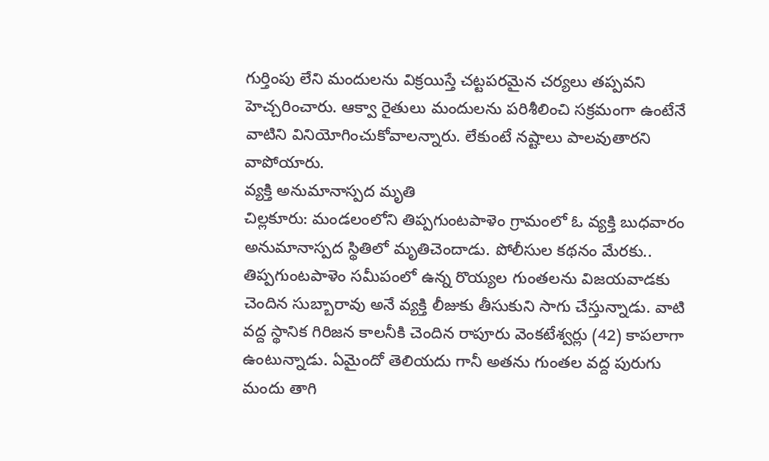గుర్తింపు లేని మందులను విక్రయిస్తే చట్టపరమైన చర్యలు తప్పవని హెచ్చరించారు. ఆక్వా రైతులు మందులను పరిశీలించి సక్రమంగా ఉంటేనే వాటిని వినియోగించుకోవాలన్నారు. లేకుంటే నష్టాలు పాలవుతారని వాపోయారు.
వ్యక్తి అనుమానాస్పద మృతి
చిల్లకూరు: మండలంలోని తిప్పగుంటపాళెం గ్రామంలో ఓ వ్యక్తి బుధవారం అనుమానాస్పద స్థితిలో మృతిచెందాడు. పోలీసుల కథనం మేరకు.. తిప్పగుంటపాళెం సమీపంలో ఉన్న రొయ్యల గుంతలను విజయవాడకు చెందిన సుబ్బారావు అనే వ్యక్తి లీజుకు తీసుకుని సాగు చేస్తున్నాడు. వాటి వద్ద స్థానిక గిరిజన కాలనీకి చెందిన రాపూరు వెంకటేశ్వర్లు (42) కాపలాగా ఉంటున్నాడు. ఏమైందో తెలియదు గానీ అతను గుంతల వద్ద పురుగు మందు తాగి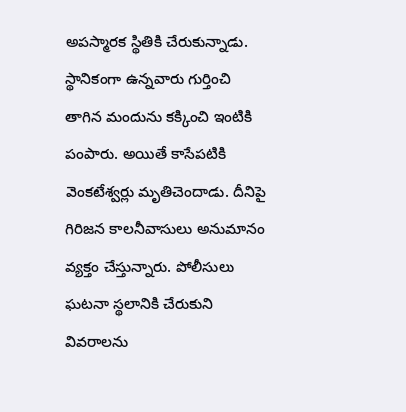అపస్మారక స్థితికి చేరుకున్నాడు. స్థానికంగా ఉన్నవారు గుర్తించి తాగిన మందును కక్కించి ఇంటికి పంపారు. అయితే కాసేపటికి వెంకటేశ్వర్లు మృతిచెందాడు. దీనిపై గిరిజన కాలనీవాసులు అనుమానం వ్యక్తం చేస్తున్నారు. పోలీసులు ఘటనా స్థలానికి చేరుకుని వివరాలను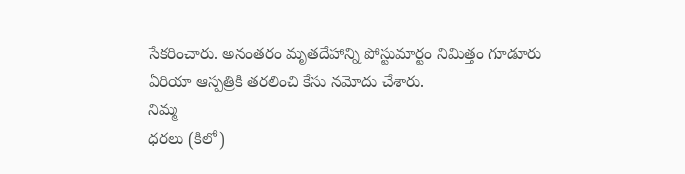సేకరించారు. అనంతరం మృతదేహాన్ని పోస్టుమార్టం నిమిత్తం గూడూరు ఏరియా ఆస్పత్రికి తరలించి కేసు నమోదు చేశారు.
నిమ్మ
ధరలు (కిలో)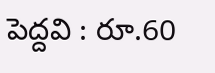పెద్దవి : రూ.60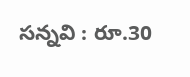సన్నవి : రూ.30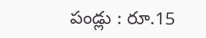పండ్లు : రూ.15